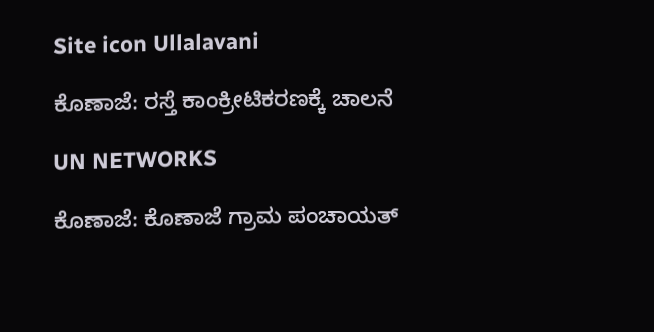Site icon Ullalavani

ಕೊಣಾಜೆ: ರಸ್ತೆ ಕಾಂಕ್ರೀಟಿಕರಣಕ್ಕೆ ಚಾಲನೆ

UN NETWORKS

ಕೊಣಾಜೆ: ಕೊಣಾಜೆ ಗ್ರಾಮ ಪಂಚಾಯತ್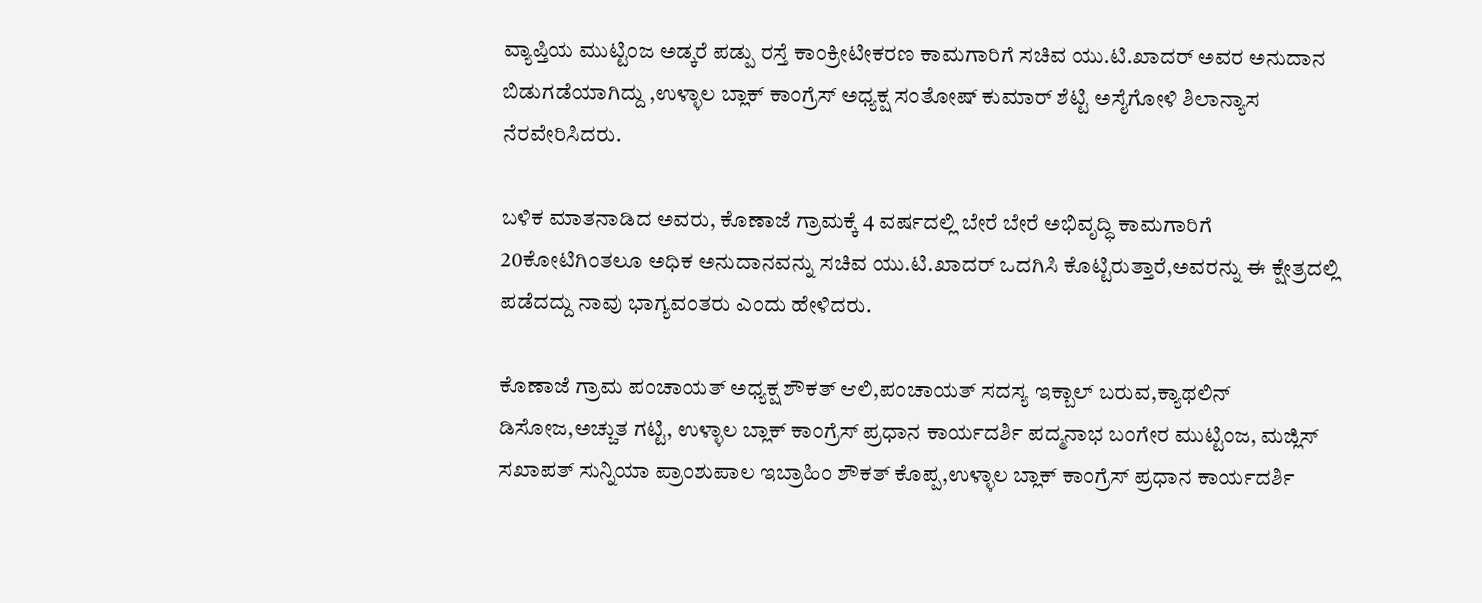ವ್ಯಾಪ್ತಿಯ ಮುಟ್ಟಿಂಜ ಅಡ್ಕರೆ ಪಡ್ಪು ರಸ್ತೆ ಕಾಂಕ್ರೀಟೀಕರಣ ಕಾಮಗಾರಿಗೆ ಸಚಿವ ಯು.ಟಿ.ಖಾದರ್ ಅವರ ಅನುದಾನ ಬಿಡುಗಡೆಯಾಗಿದ್ದು ,ಉಳ್ಳಾಲ ಬ್ಲಾಕ್ ಕಾಂಗ್ರೆಸ್ ಅಧ್ಯಕ್ಷ ಸಂತೋಷ್ ಕುಮಾರ್ ಶೆಟ್ಟಿ ಅಸೈಗೋಳಿ ಶಿಲಾನ್ಯಾಸ ನೆರವೇರಿಸಿದರು.

ಬಳಿಕ ಮಾತನಾಡಿದ ಅವರು, ಕೊಣಾಜೆ ಗ್ರಾಮಕ್ಕೆ 4 ವರ್ಷದಲ್ಲಿ ಬೇರೆ ಬೇರೆ ಅಭಿವೃದ್ಧಿ ಕಾಮಗಾರಿಗೆ 20ಕೋಟಿಗಿಂತಲೂ ಅಧಿಕ ಅನುದಾನವನ್ನು ಸಚಿವ ಯು.ಟಿ.ಖಾದರ್ ಒದಗಿಸಿ ಕೊಟ್ಟಿರುತ್ತಾರೆ,ಅವರನ್ನು ಈ ಕ್ಷೇತ್ರದಲ್ಲಿ ಪಡೆದದ್ದು ನಾವು ಭಾಗ್ಯವಂತರು ಎಂದು ಹೇಳಿದರು.

ಕೊಣಾಜೆ ಗ್ರಾಮ ಪಂಚಾಯತ್ ಅಧ್ಯಕ್ಷ ಶೌಕತ್ ಆಲಿ,ಪಂಚಾಯತ್ ಸದಸ್ಯ ಇಕ್ಬಾಲ್ ಬರುವ,ಕ್ಯಾಥಲಿನ್ ಡಿಸೋಜ,ಅಚ್ಚುತ ಗಟ್ಟಿ, ಉಳ್ಳಾಲ ಬ್ಲಾಕ್ ಕಾಂಗ್ರೆಸ್ ಪ್ರಧಾನ ಕಾರ್ಯದರ್ಶಿ ಪದ್ಮನಾಭ ಬಂಗೇರ ಮುಟ್ಟಿಂಜ, ಮಜ್ಲಿಸ್ ಸಖಾಪತ್ ಸುನ್ನಿಯಾ ಪ್ರಾಂಶುಪಾಲ ಇಬ್ರಾಹಿಂ ಶೌಕತ್ ಕೊಪ್ಪ,ಉಳ್ಳಾಲ ಬ್ಲಾಕ್ ಕಾಂಗ್ರೆಸ್ ಪ್ರಧಾನ ಕಾರ್ಯದರ್ಶಿ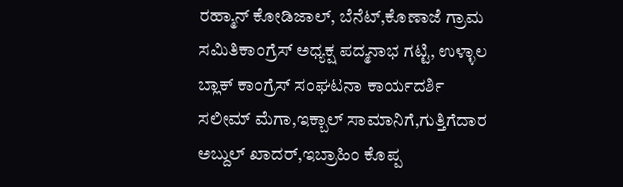ರಹ್ಮಾನ್ ಕೋಡಿಜಾಲ್, ಬೆನೆಟ್,ಕೊಣಾಜೆ ಗ್ರಾಮ ಸಮಿತಿಕಾಂಗ್ರೆಸ್ ಅಧ್ಯಕ್ಷ ಪದ್ಮನಾಭ ಗಟ್ಟಿ, ಉಳ್ಳಾಲ ಬ್ಲಾಕ್ ಕಾಂಗ್ರೆಸ್ ಸಂಘಟನಾ ಕಾರ್ಯದರ್ಶಿ ಸಲೀಮ್ ಮೆಗಾ,ಇಕ್ಬಾಲ್ ಸಾಮಾನಿಗೆ,ಗುತ್ತಿಗೆದಾರ ಅಬ್ದುಲ್ ಖಾದರ್,ಇಬ್ರಾಹಿಂ ಕೊಪ್ಪ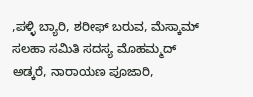,ಪಳ್ಳಿ ಬ್ಯಾರಿ, ಶರೀಫ್ ಬರುವ, ಮೆಸ್ಕಾಮ್ ಸಲಹಾ ಸಮಿತಿ ಸದಸ್ಯ ಮೊಹಮ್ಮದ್ ಅಡ್ಕರೆ, ನಾರಾಯಣ ಪೂಜಾರಿ,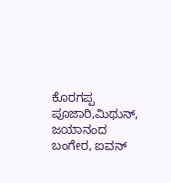ಕೊರಗಪ್ಪ ಪೂಜಾರಿ,ಮಿಥುನ್, ಜಯಾನಂದ ಬಂಗೇರ, ಐವನ್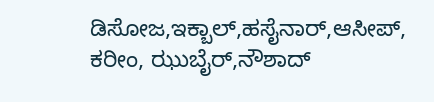ಡಿಸೋಜ,ಇಕ್ಬಾಲ್,ಹಸೈನಾರ್,ಆಸೀಪ್, ಕರೀಂ, ಝುಬೈರ್,ನೌಶಾದ್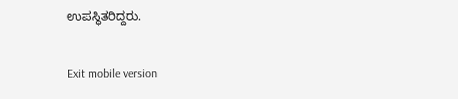ಉಪಸ್ಥಿತರಿದ್ದರು.

Exit mobile version